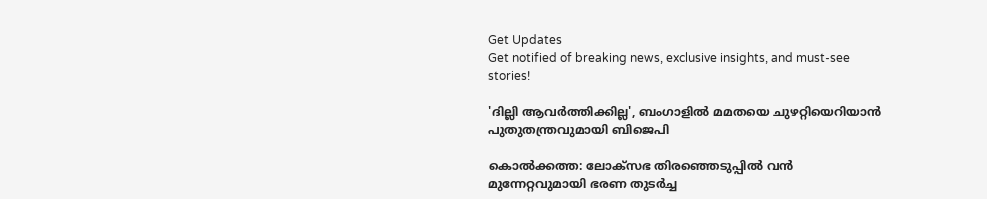Get Updates
Get notified of breaking news, exclusive insights, and must-see stories!

'ദില്ലി ആവര്‍ത്തിക്കില്ല', ബംഗാളില്‍ മമതയെ ചുഴറ്റിയെറിയാന്‍ പുതുതന്ത്രവുമായി ബിജെപി

കൊല്‍ക്കത്ത: ലോക്സഭ തിരഞ്ഞെടുപ്പില്‍ വന്‍ മുന്നേറ്റവുമായി ഭരണ തുടര്‍ച്ച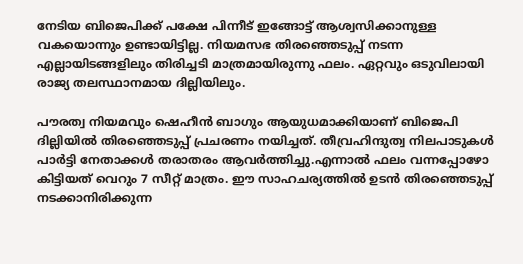നേടിയ ബിജെപിക്ക് പക്ഷേ പിന്നീട് ഇങ്ങോട്ട് ആശ്വസിക്കാനുള്ള വകയൊന്നും ഉണ്ടായിട്ടില്ല. നിയമസഭ തിരഞ്ഞെടുപ്പ് നടന്ന എല്ലായിടങ്ങളിലും തിരിച്ചടി മാത്രമായിരുന്നു ഫലം. ഏറ്റവും ഒടുവിലായി രാജ്യ തലസ്ഥാനമായ ദില്ലിയിലും.

പൗരത്വ നിയമവും ഷെഹീന്‍ ബാഗും ആയുധമാക്കിയാണ് ബിജെപി ദില്ലിയില്‍ തിരഞ്ഞെടുപ്പ് പ്രചരണം നയിച്ചത്. തീവ്രഹിന്ദുത്വ നിലപാടുകള്‍ പാര്‍ട്ടി നേതാക്കള്‍ തരാതരം ആവര്‍ത്തിച്ചു.എന്നാല്‍ ഫലം വന്നപ്പോഴോ കിട്ടിയത് വെറും 7 സീറ്റ് മാത്രം. ഈ സാഹചര്യത്തില്‍ ഉടന്‍ തിരഞ്ഞെടുപ്പ് നടക്കാനിരിക്കുന്ന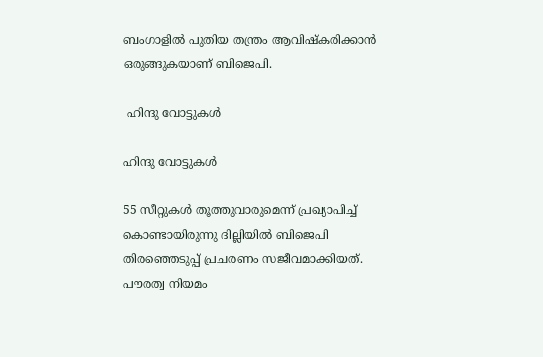ബംഗാളില്‍ പുതിയ തന്ത്രം ആവിഷ്കരിക്കാന്‍ ഒരുങ്ങുകയാണ് ബിജെപി.

 ഹിന്ദു വോട്ടുകള്‍

ഹിന്ദു വോട്ടുകള്‍

55 സീറ്റുകള്‍ തൂത്തുവാരുമെന്ന് പ്രഖ്യാപിച്ച് കൊണ്ടായിരുന്നു ദില്ലിയില്‍ ബിജെപി തിരഞ്ഞെടുപ്പ് പ്രചരണം സജീവമാക്കിയത്. പൗരത്വ നിയമം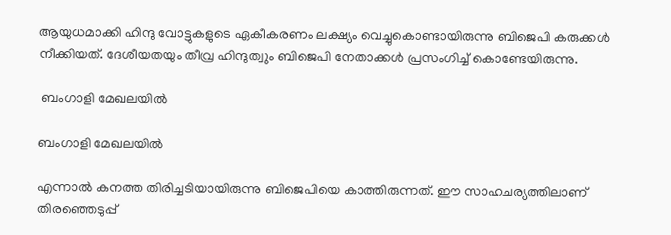ആയുധമാക്കി ഹിന്ദു വോട്ടുകളുടെ ഏകീകരണം ലക്ഷ്യം വെച്ചുകൊണ്ടായിരുന്നു ബിജെപി കരുക്കള്‍ നീക്കിയത്. ദേശീയതയും തീവ്ര ഹിന്ദുത്വും ബിജെപി നേതാക്കള്‍ പ്രസംഗിച്ച് കൊണ്ടേയിരുന്നു.

 ബംഗാളി മേഖലയില്‍

ബംഗാളി മേഖലയില്‍

എന്നാല്‍ കനത്ത തിരിച്ചടിയായിരുന്നു ബിജെപിയെ കാത്തിരുന്നത്. ഈ സാഹചര്യത്തിലാണ് തിരഞ്ഞെടുപ്പ്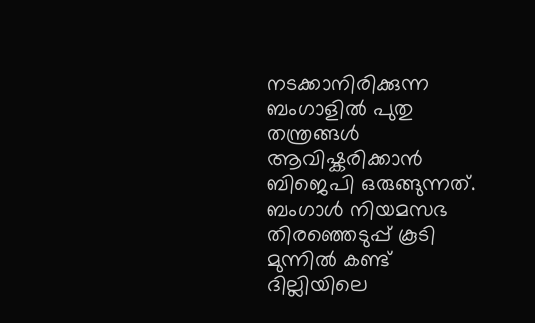നടക്കാനിരിക്കുന്ന ബംഗാളില്‍ പുതു തന്ത്രങ്ങള്‍ ആവിഷ്കരിക്കാന്‍ ബിജെപി ഒരുങ്ങുന്നത്. ബംഗാള്‍ നിയമസഭ തിരഞ്ഞെടുപ്പ് കൂടി മുന്നില്‍ കണ്ട് ദില്ലിയിലെ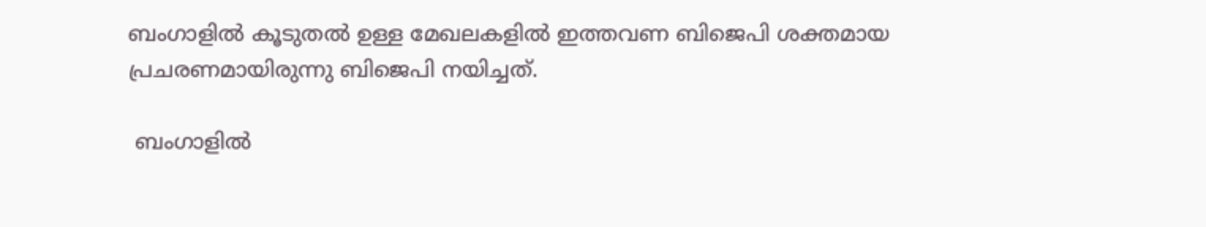ബംഗാളില്‍ കൂടുതല്‍ ഉള്ള മേഖലകളില്‍ ഇത്തവണ ബിജെപി ശക്തമായ പ്രചരണമായിരുന്നു ബിജെപി നയിച്ചത്.

 ബംഗാളില്‍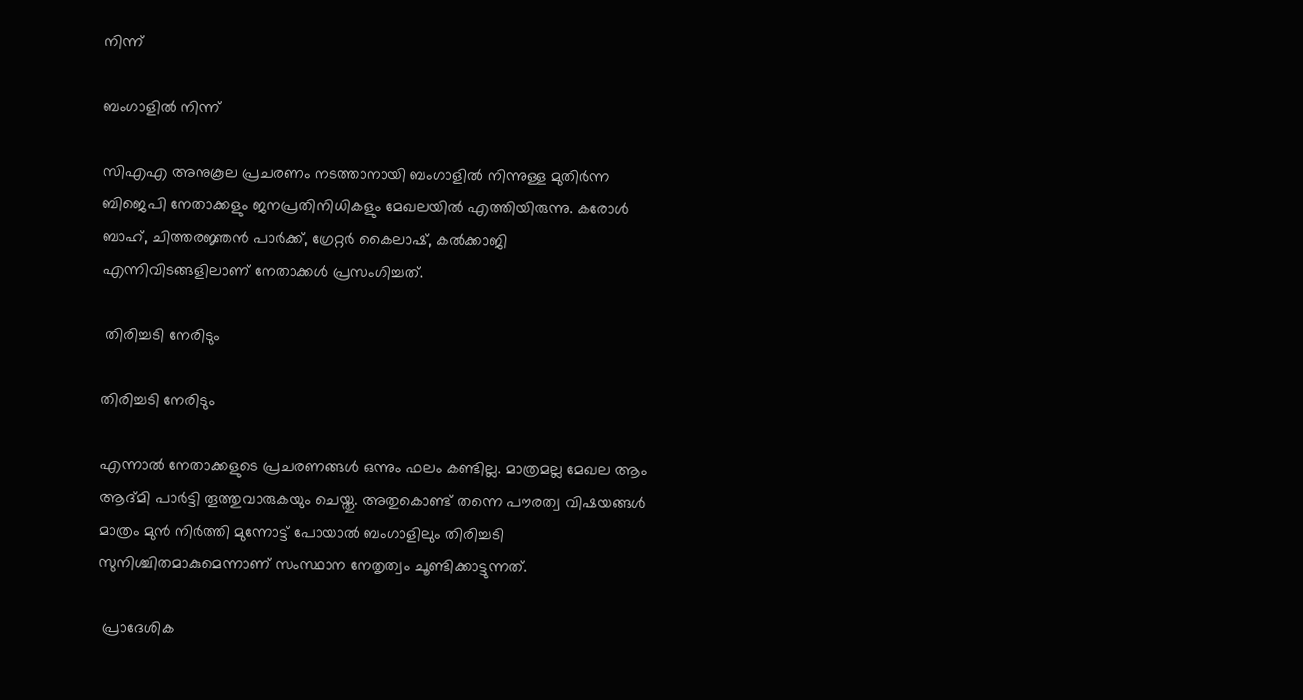നിന്ന്

ബംഗാളില്‍ നിന്ന്

സിഎഎ അനുകൂല പ്രചരണം നടത്താനായി ബംഗാളില്‍ നിന്നുള്ള മുതിര്‍ന്ന ബിജെപി നേതാക്കളും ജനപ്രതിനിധികളും മേഖലയില്‍ എത്തിയിരുന്നു. കരോള്‍ ബാഹ്, ചിത്തരജ്ഞന്‍ പാര്‍ക്ക്, ഗ്രേറ്റര്‍ കൈലാഷ്, കല്‍ക്കാജി എന്നിവിടങ്ങളിലാണ് നേതാക്കള്‍ പ്രസംഗിച്ചത്.

 തിരിച്ചടി നേരിടും

തിരിച്ചടി നേരിടും

എന്നാല്‍ നേതാക്കളുടെ പ്രചരണങ്ങള്‍ ഒന്നും ഫലം കണ്ടില്ല. മാത്രമല്ല മേഖല ആം ആദ്മി പാര്‍ട്ടി തൂത്തുവാരുകയും ചെയ്തു. അതുകൊണ്ട് തന്നെ പൗരത്വ വിഷയങ്ങള്‍ മാത്രം മുന്‍ നിര്‍ത്തി മുന്നോട്ട് പോയാല്‍ ബംഗാളിലും തിരിച്ചടി സുനിശ്ചിതമാകുമെന്നാണ് സംസ്ഥാന നേതൃത്വം ചൂണ്ടിക്കാട്ടുന്നത്.

 പ്രാദേശിക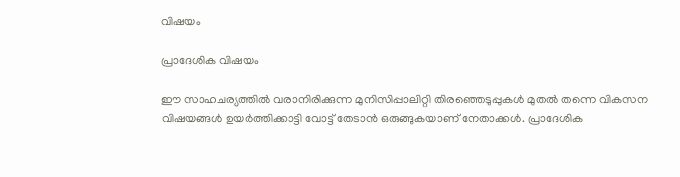വിഷയം

പ്രാദേശിക വിഷയം

ഈ സാഹചര്യത്തില്‍ വരാനിരിക്കുന്ന മുനിസിപ്പാലിറ്റി തിരഞ്ഞെടുപ്പുകള്‍ മുതല്‍ തന്നെ വികസന വിഷയങ്ങള്‍ ഉയര്‍ത്തിക്കാട്ടി വോട്ട് തേടാന്‍ ഒരുങ്ങുകയാണ് നേതാക്കള്‍. പ്രാദേശിക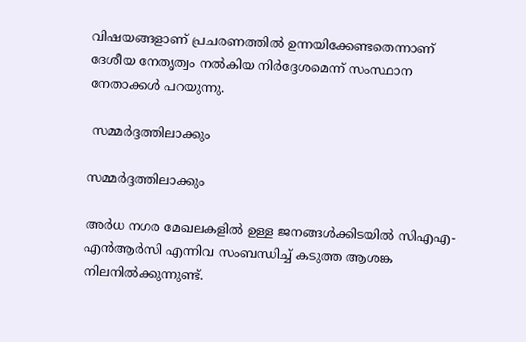വിഷയങ്ങളാണ് പ്രചരണത്തില്‍ ഉന്നയിക്കേണ്ടതെന്നാണ് ദേശീയ നേതൃത്വം നല്‍കിയ നിര്‍ദ്ദേശമെന്ന് സംസ്ഥാന നേതാക്കള്‍ പറയുന്നു.

 സമ്മര്‍ദ്ദത്തിലാക്കും

സമ്മര്‍ദ്ദത്തിലാക്കും

അര്‍ധ നഗര മേഖലകളില്‍ ഉള്ള ജനങ്ങള്‍ക്കിടയില്‍ സിഎഎ-എന്‍ആര്‍സി എന്നിവ സംബന്ധിച്ച് കടുത്ത ആശങ്ക നിലനില്‍ക്കുന്നുണ്ട്.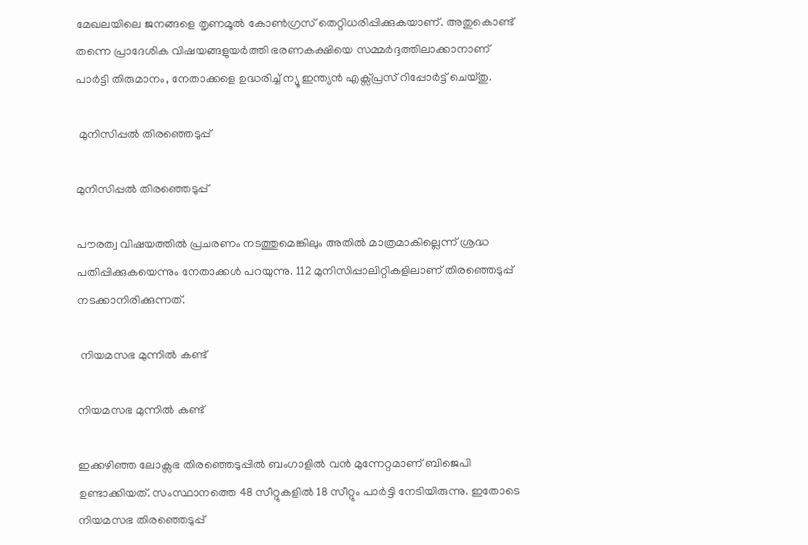മേഖലയിലെ ജനങ്ങളെ തൃണമൂല്‍ കോണ്‍ഗ്രസ് തെറ്റിധരിപ്പിക്കുകയാണ്. അതുകൊണ്ട് തന്നെ പ്രാദേശിക വിഷയങ്ങളുയര്‍ത്തി ഭരണകക്ഷിയെ സമ്മര്‍ദ്ദത്തിലാക്കാനാണ് പാര്‍ട്ടി തിരുമാനം, നേതാക്കളെ ഉദ്ധരിച്ച് ന്യൂ ഇന്ത്യന്‍ എക്സ്പ്രസ് റിപ്പോര്‍ട്ട് ചെയ്തു.

 മുനിസിപ്പല്‍ തിരഞ്ഞെടുപ്പ്

മുനിസിപ്പല്‍ തിരഞ്ഞെടുപ്പ്

പൗരത്വ വിഷയത്തില്‍ പ്രചരണം നടത്തുമെങ്കിലും അതില്‍ മാത്രമാകില്ലെന്ന് ശ്രദ്ധ പതിപ്പിക്കുകയെന്നും നേതാക്കള്‍ പറയുന്നു. 112 മുനിസിപ്പാലിറ്റികളിലാണ് തിരഞ്ഞെടുപ്പ് നടക്കാനിരിക്കുന്നത്.

 നിയമസഭ മുന്നില്‍ കണ്ട്

നിയമസഭ മുന്നില്‍ കണ്ട്

ഇക്കഴിഞ്ഞ ലോക്സഭ തിരഞ്ഞെടുപ്പില്‍ ബംഗാളില്‍ വന്‍ മുന്നേറ്റമാണ് ബിജെപി ഉണ്ടാക്കിയത്. സംസ്ഥാനത്തെ 48 സീറ്റുകളില്‍ 18 സീറ്റും പാര്‍ട്ടി നേടിയിരുന്നു. ഇതോടെ നിയമസഭ തിരഞ്ഞെടുപ്പ്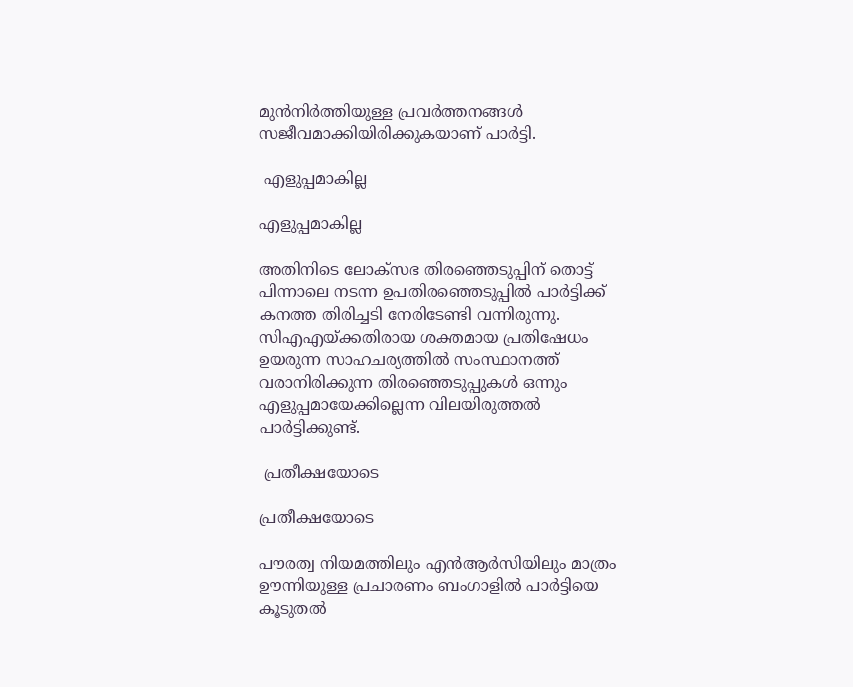മുന്‍നിര്‍ത്തിയുള്ള പ്രവര്‍ത്തനങ്ങള്‍ സജീവമാക്കിയിരിക്കുകയാണ് പാര്‍ട്ടി.

 എളുപ്പമാകില്ല

എളുപ്പമാകില്ല

അതിനിടെ ലോക്സഭ തിരഞ്ഞെടുപ്പിന് തൊട്ട് പിന്നാലെ നടന്ന ഉപതിരഞ്ഞെടുപ്പില്‍ പാര്‍ട്ടിക്ക് കനത്ത തിരിച്ചടി നേരിടേണ്ടി വന്നിരുന്നു. സിഎഎയ്ക്കതിരായ ശക്തമായ പ്രതിഷേധം ഉയരുന്ന സാഹചര്യത്തില്‍ സംസ്ഥാനത്ത് വരാനിരിക്കുന്ന തിരഞ്ഞെടുപ്പുകള്‍ ഒന്നും എളുപ്പമായേക്കില്ലെന്ന വിലയിരുത്തല്‍ പാര്‍ട്ടിക്കുണ്ട്.

 പ്രതീക്ഷയോടെ

പ്രതീക്ഷയോടെ

പൗരത്വ നിയമത്തിലും എന്‍ആര്‍സിയിലും മാത്രം ഊന്നിയുള്ള പ്രചാരണം ബംഗാളില്‍ പാര്‍ട്ടിയെ കൂടുതല്‍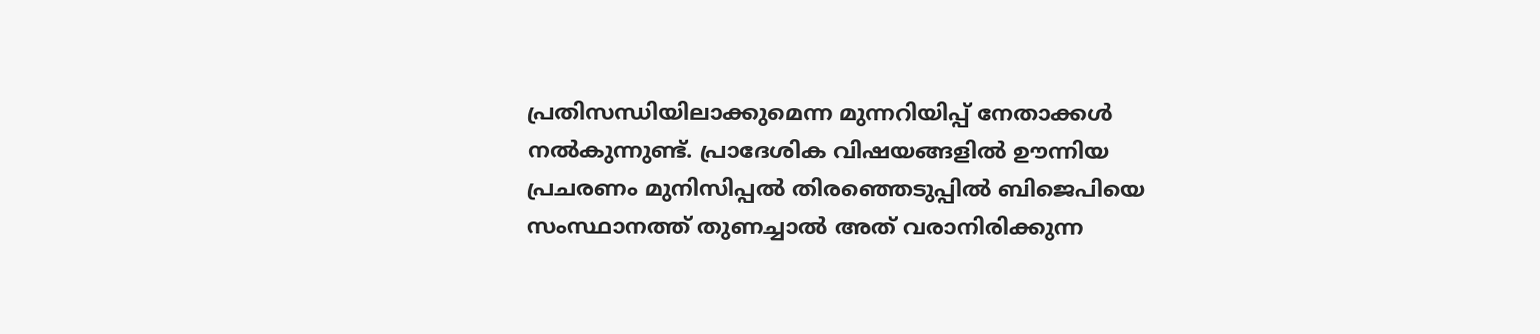പ്രതിസന്ധിയിലാക്കുമെന്ന മുന്നറിയിപ്പ് നേതാക്കള്‍ നല്‍കുന്നുണ്ട്. പ്രാദേശിക വിഷയങ്ങളില്‍ ഊന്നിയ പ്രചരണം മുനിസിപ്പല്‍ തിരഞ്ഞെടുപ്പില്‍ ബിജെപിയെ സംസ്ഥാനത്ത് തുണച്ചാല്‍ അത് വരാനിരിക്കുന്ന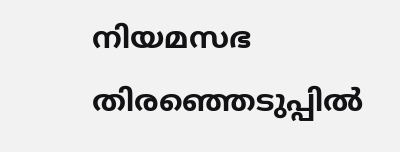നിയമസഭ തിരഞ്ഞെടുപ്പില്‍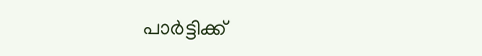പാര്‍ട്ടിക്ക്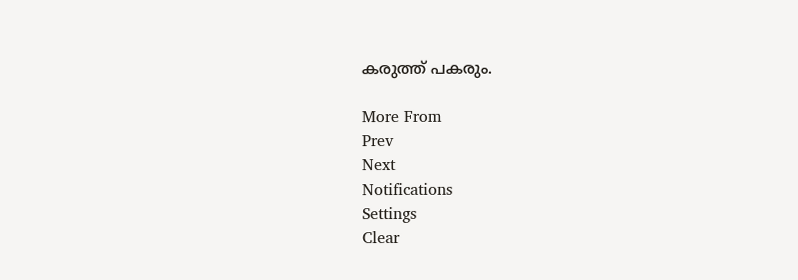കരുത്ത് പകരും.

More From
Prev
Next
Notifications
Settings
Clear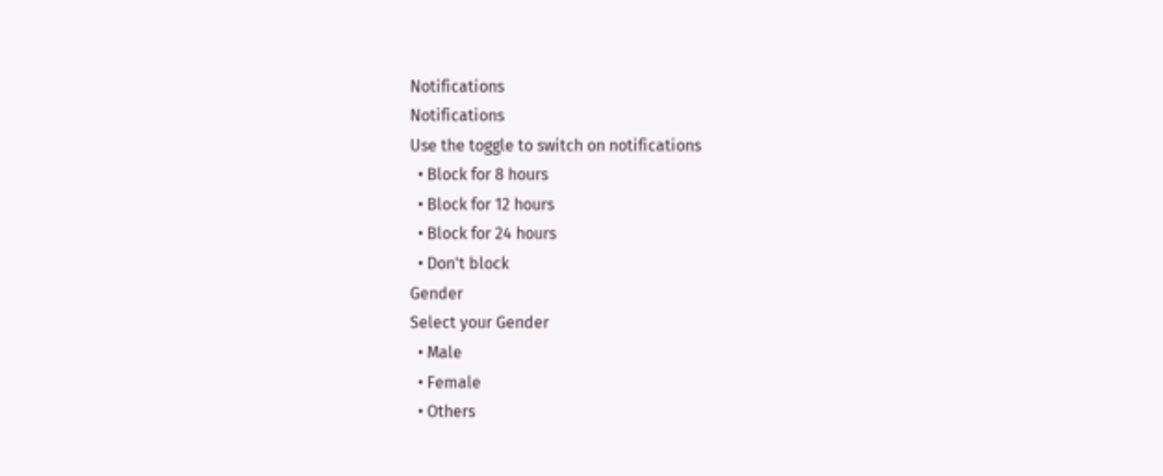Notifications
Notifications
Use the toggle to switch on notifications
  • Block for 8 hours
  • Block for 12 hours
  • Block for 24 hours
  • Don't block
Gender
Select your Gender
  • Male
  • Female
  • Others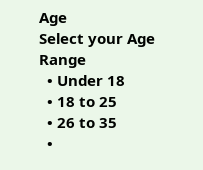Age
Select your Age Range
  • Under 18
  • 18 to 25
  • 26 to 35
  •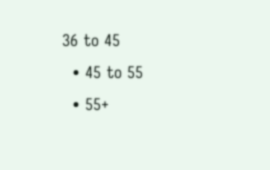36 to 45
  • 45 to 55
  • 55+